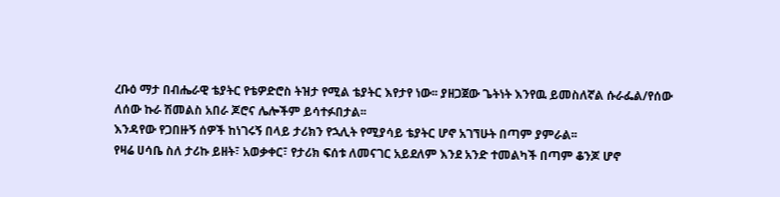ረቡዕ ማታ በብሔራዊ ቴያትር የቴዎድሮስ ትዝታ የሚል ቴያትር እየታየ ነው፡፡ ያዘጋጀው ጌትነት እንየዉ ይመስለኛል ሱራፌል/የሰው ለሰው ኩራ ሽመልስ አበራ ጆሮና ሌሎችም ይሳተፉበታል፡፡
እንዳየው የጋበዙኝ ሰዎች ከነገሩኝ በላይ ታሪክን የኋሊት የሚያሳይ ቴያትር ሆኖ አገኘሁት በጣም ያምራል፡፡
የዛሬ ሀሳቤ ስለ ታሪኩ ይዘት፣ አወቃቀር፣ የታሪክ ፍሰቱ ለመናገር አይደለም እንደ አንድ ተመልካች በጣም ቆንጆ ሆኖ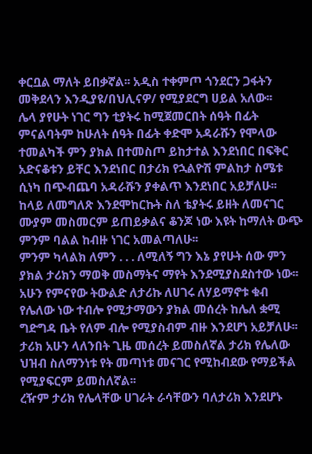ቀርቧል ማለት ይበቃኛል፡፡ አዲስ ተቀምጦ ጎንደርን ጋፋትን መቅደላን እንዲያዩ/በህሊናዎ/ የሚያደርግ ሀይል አለው፡፡
ሌላ ያየሁት ነገር ግን ቲያትሩ ከሚጀመርበት ሰዓት በፊት ምናልባትም ከሁለት ሰዓት በፊት ቀድሞ አዳራሹን የሞላው ተመልካች ምን ያክል በተመስጦ ይከታተል እንደነበር በፍቅር አድናቆቱን ይቸር እንደነበር በታሪክ የኋልዮሽ ምልከታ ስሜቱ ሲነካ በጭብጨባ አዳራሹን ያቀልጥ እንደነበር አይቻለሁ፡፡
ከላይ ለመግለጽ እንደሞከርኩት ስለ ቴያትሩ ይዘት ለመናገር ሙያም መስመርም ይጠይቃልና ቆንጆ ነው እዩት ከማለት ውጭ ምንም ባልል ከብዙ ነገር አመልጣለሁ፡፡
ምንም ካላልክ ለምን . . . ለሚለኝ ግን እኔ ያየሁት ሰው ምን ያክል ታሪክን ማወቅ መስማትና ማየት እንደሚያስደስተው ነው፡፡ አሁን የምናየው ትውልድ ለታሪኩ ለሀገሩ ለሃይማኖቱ ቁብ የሌለው ነው ተብሎ የሚታማውን ያክል መሰረት ከሌለ ቋሚ ግድግዳ ቤት የለም ብሎ የሚያስብም ብዙ እንደሆነ አይቻለሁ፡፡
ታሪክ አሁን ላለንበት ጊዜ መሰረት ይመስለኛል ታሪክ የሌለው ህዝብ ስለማንነቱ የት መጣነቱ መናገር የሚከብደው የማይችል የሚያፍርም ይመስለኛል፡፡
ረዥም ታሪክ የሌላቸው ሀገራት ራሳቸውን ባለታሪክ እንደሆኑ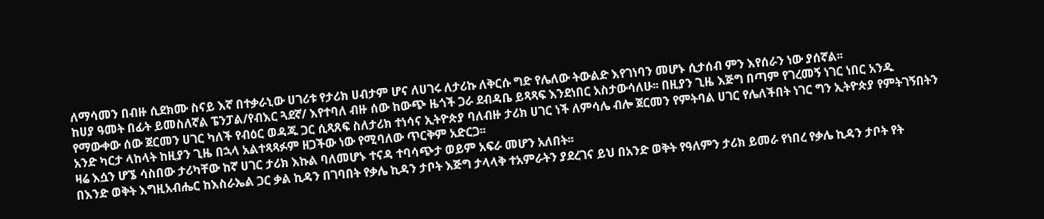ለማሳመን በብዙ ሲደክሙ ስናይ እኛ በተቃራኒው ሀገሪቱ የታሪክ ሀብታም ሆና ለሀገሩ ለታሪኩ ለቅርሱ ግድ የሌለው ትውልድ እየገነባን መሆኑ ሲታሰብ ምን እየሰራን ነው ያሰኛል፡፡
ከሀያ ዓመት በፊት ይመስለኛል ፔንፓል/የብእር ጓደኛ/ እየተባለ ብዙ ሰው ከውጭ ዜጎች ጋራ ደብዳቤ ይጻጻፍ እንደነበር አስታውሳለሁ፡፡ በዚያን ጊዜ እጅግ በጣም የገረመኝ ነገር ነበር አንዱ የማውቀው ሰው ጀርመን ሀገር ካለች የብዕር ወዳጁ ጋር ሲጻጸፍ ስለታሪክ ተነሳና ኢትዮጵያ ባለብዙ ታሪክ ሀገር ነች ለምሳሌ ብሎ ጀርመን የምትባል ሀገር የሌለችበት ነገር ግን ኢትዮጵያ የምትገኝበትን አንድ ካርታ ላከላት ከዚያን ጊዜ በኋላ አልተጻጻፉም ዘጋችው ነው የሚባለው ጥርቅም አድርጋ፡፡
ዛሬ እሷን ሆኜ ሳስበው ታሪካቸው ከኛ ሀገር ታሪክ እኩል ባለመሆኑ ተናዳ ተባሳጭታ ወይም አፍራ መሆን አለበት፡፡
በእንድ ወቅት እግዚአብሔር ከእስራኤል ጋር ቃል ኪዳን በገባበት የቃሌ ኪዳን ታቦት እጅግ ታላላቅ ተአምራትን ያደረገና ይህ በአንድ ወቅት የዓለምን ታሪክ ይመራ የነበረ የቃሌ ኪዳን ታቦት የት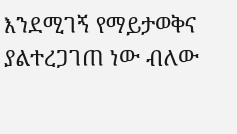እንደሚገኝ የማይታወቅና ያልተረጋገጠ ነው ብለው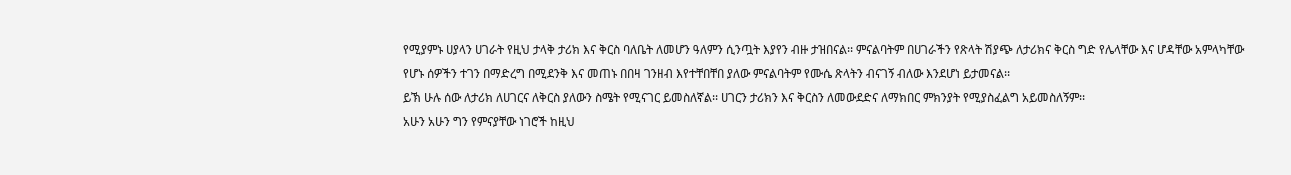የሚያምኑ ሀያላን ሀገራት የዚህ ታላቅ ታሪክ እና ቅርስ ባለቤት ለመሆን ዓለምን ሲንጧት እያየን ብዙ ታዝበናል፡፡ ምናልባትም በሀገራችን የጽላት ሽያጭ ለታሪክና ቅርስ ግድ የሌላቸው እና ሆዳቸው አምላካቸው የሆኑ ሰዎችን ተገን በማድረግ በሚደንቅ እና መጠኑ በበዛ ገንዘብ እየተቸበቸበ ያለው ምናልባትም የሙሴ ጽላትን ብናገኝ ብለው እንደሆነ ይታመናል፡፡
ይኽ ሁሉ ሰው ለታሪክ ለሀገርና ለቅርስ ያለውን ስሜት የሚናገር ይመስለኛል፡፡ ሀገርን ታሪክን እና ቅርስን ለመውደድና ለማክበር ምክንያት የሚያስፈልግ አይመስለኝም፡፡
አሁን አሁን ግን የምናያቸው ነገሮች ከዚህ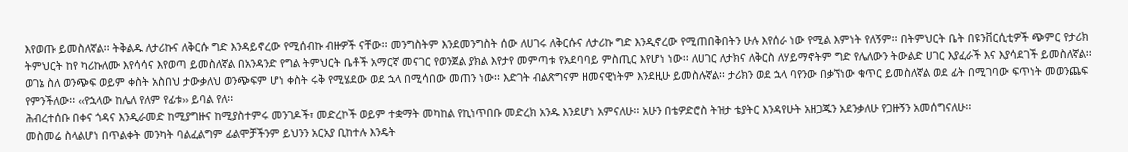እየወጡ ይመስለኛል፡፡ ትቅልዱ ለታሪኩና ለቅርሱ ግድ እንዳይኖረው የሚሰብኩ ብዙዎች ናቸው፡፡ መንግስትም እንደመንግስት ሰው ለሀገሩ ለቅርሱና ለታሪኩ ግድ እንዲኖረው የሚጠበቅበትን ሁሉ እየሰራ ነው የሚል እምነት የለኝም፡፡ በትምህርት ቤት በዩንቨርሲቲዎች ጭምር የታሪክ ትምህርት ከየ ካሪኩለሙ እየሳሳና እየወጣ ይመስለኛል በአንዳንድ የግል ትምህርት ቤቶች አማርኛ መናገር የወንጀል ያክል እየታየ መምጣቱ የአደባባይ ምስጢር እየሆነ ነው፡፡ ለሀገር ለታክና ለቅርስ ለሃይማኖትም ግድ የሌለውን ትውልድ ሀገር እያፈራች እና እያሳደገች ይመስለኛል፡፡
ወገኔ ስለ ወንጭፍ ወይም ቀስት አስበህ ታውቃለህ ወንጭፍም ሆነ ቀስት ሩቅ የሚሄደው ወደ ኋላ በሚሳበው መጠን ነው፡፡ እድገት ብልጽግናም ዘመናዊነትም እንደዚሁ ይመስሉኛል፡፡ ታሪክን ወደ ኋላ ባየንው በቃኘነው ቁጥር ይመስለኛል ወደ ፊት በሚገባው ፍጥነት መወንጨፍ የምንችለው፡፡ ‹‹የኋላው ከሌለ የለም የፊቱ›› ይባል የለ፡፡
ሕብረተሰቡ በቀና ጎዳና እንዲራመድ ከሚያግዙና ከሚያስተምሩ መንገዶች፣ መድረኮች ወይም ተቋማት መካከል የኪነጥበቡ መድረክ አንዱ እንደሆነ አምናለሁ፡፡ አሁን በቴዎድሮስ ትዝታ ቴያትር እንዳየሁት አዘጋጁን አደንቃለሁ የጋዙኝን አመሰግናለሁ፡፡
መስመሬ ስላልሆነ በጥልቀት መንካት ባልፈልግም ፊልሞቻችንም ይህንን አርአያ ቢከተሉ እንዴት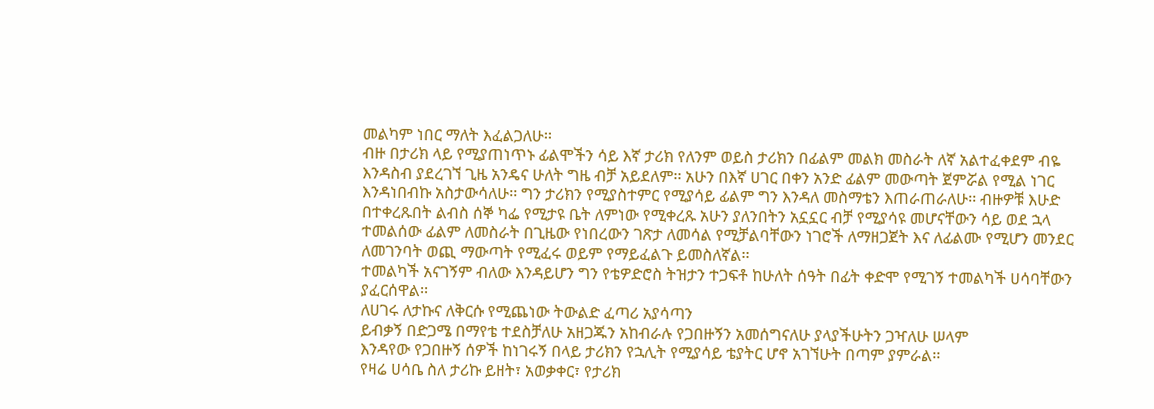መልካም ነበር ማለት እፈልጋለሁ፡፡
ብዙ በታሪክ ላይ የሚያጠነጥኑ ፊልሞችን ሳይ እኛ ታሪክ የለንም ወይስ ታሪክን በፊልም መልክ መስራት ለኛ አልተፈቀደም ብዬ እንዳስብ ያደረገኘ ጊዜ አንዴና ሁለት ግዜ ብቻ አይደለም፡፡ አሁን በእኛ ሀገር በቀን አንድ ፊልም መውጣት ጀምሯል የሚል ነገር እንዳነበብኩ አስታውሳለሁ፡፡ ግን ታሪክን የሚያስተምር የሚያሳይ ፊልም ግን እንዳለ መስማቴን እጠራጠራለሁ፡፡ ብዙዎቹ እሁድ በተቀረጹበት ልብስ ሰኞ ካፌ የሚታዩ ቤት ለምነው የሚቀረጹ አሁን ያለንበትን አኗኗር ብቻ የሚያሳዩ መሆናቸውን ሳይ ወደ ኋላ ተመልሰው ፊልም ለመስራት በጊዜው የነበረውን ገጽታ ለመሳል የሚቻልባቸውን ነገሮች ለማዘጋጀት እና ለፊልሙ የሚሆን መንደር ለመገንባት ወጪ ማውጣት የሚፈሩ ወይም የማይፈልጉ ይመስለኛል፡፡
ተመልካች አናገኝም ብለው እንዳይሆን ግን የቴዎድሮስ ትዝታን ተጋፍቶ ከሁለት ሰዓት በፊት ቀድሞ የሚገኝ ተመልካች ሀሳባቸውን ያፈርሰዋል፡፡
ለሀገሩ ለታኩና ለቅርሱ የሚጨነው ትውልድ ፈጣሪ አያሳጣን
ይብቃኝ በድጋሜ በማየቴ ተደስቻለሁ አዘጋጁን አከብራሉ የጋበዙኝን አመሰግናለሁ ያላያችሁትን ጋዣለሁ ሠላም
እንዳየው የጋበዙኝ ሰዎች ከነገሩኝ በላይ ታሪክን የኋሊት የሚያሳይ ቴያትር ሆኖ አገኘሁት በጣም ያምራል፡፡
የዛሬ ሀሳቤ ስለ ታሪኩ ይዘት፣ አወቃቀር፣ የታሪክ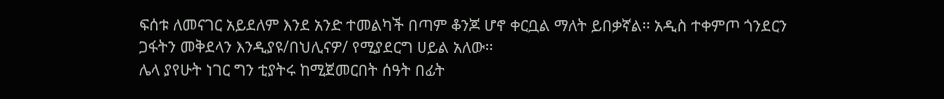ፍሰቱ ለመናገር አይደለም እንደ አንድ ተመልካች በጣም ቆንጆ ሆኖ ቀርቧል ማለት ይበቃኛል፡፡ አዲስ ተቀምጦ ጎንደርን ጋፋትን መቅደላን እንዲያዩ/በህሊናዎ/ የሚያደርግ ሀይል አለው፡፡
ሌላ ያየሁት ነገር ግን ቲያትሩ ከሚጀመርበት ሰዓት በፊት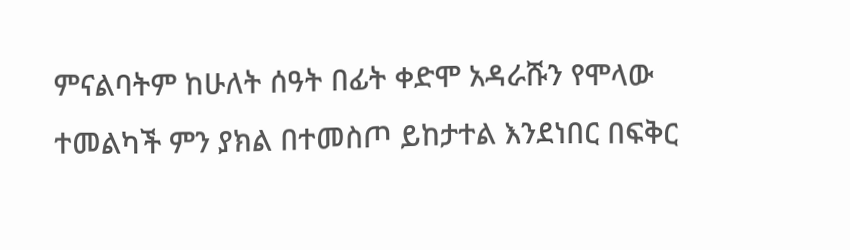ምናልባትም ከሁለት ሰዓት በፊት ቀድሞ አዳራሹን የሞላው ተመልካች ምን ያክል በተመስጦ ይከታተል እንደነበር በፍቅር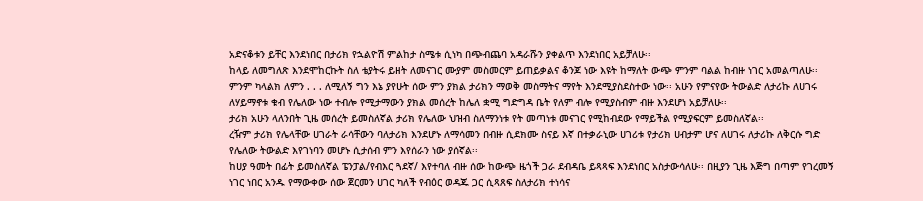አድናቆቱን ይቸር እንደነበር በታሪክ የኋልዮሽ ምልከታ ስሜቱ ሲነካ በጭብጨባ አዳራሹን ያቀልጥ እንደነበር አይቻለሁ፡፡
ከላይ ለመግለጽ እንደሞከርኩት ስለ ቴያትሩ ይዘት ለመናገር ሙያም መስመርም ይጠይቃልና ቆንጆ ነው እዩት ከማለት ውጭ ምንም ባልል ከብዙ ነገር አመልጣለሁ፡፡
ምንም ካላልክ ለምን . . . ለሚለኝ ግን እኔ ያየሁት ሰው ምን ያክል ታሪክን ማወቅ መስማትና ማየት እንደሚያስደስተው ነው፡፡ አሁን የምናየው ትውልድ ለታሪኩ ለሀገሩ ለሃይማኖቱ ቁብ የሌለው ነው ተብሎ የሚታማውን ያክል መሰረት ከሌለ ቋሚ ግድግዳ ቤት የለም ብሎ የሚያስብም ብዙ እንደሆነ አይቻለሁ፡፡
ታሪክ አሁን ላለንበት ጊዜ መሰረት ይመስለኛል ታሪክ የሌለው ህዝብ ስለማንነቱ የት መጣነቱ መናገር የሚከብደው የማይችል የሚያፍርም ይመስለኛል፡፡
ረዥም ታሪክ የሌላቸው ሀገራት ራሳቸውን ባለታሪክ እንደሆኑ ለማሳመን በብዙ ሲደክሙ ስናይ እኛ በተቃራኒው ሀገሪቱ የታሪክ ሀብታም ሆና ለሀገሩ ለታሪኩ ለቅርሱ ግድ የሌለው ትውልድ እየገነባን መሆኑ ሲታሰብ ምን እየሰራን ነው ያሰኛል፡፡
ከሀያ ዓመት በፊት ይመስለኛል ፔንፓል/የብእር ጓደኛ/ እየተባለ ብዙ ሰው ከውጭ ዜጎች ጋራ ደብዳቤ ይጻጻፍ እንደነበር አስታውሳለሁ፡፡ በዚያን ጊዜ እጅግ በጣም የገረመኝ ነገር ነበር አንዱ የማውቀው ሰው ጀርመን ሀገር ካለች የብዕር ወዳጁ ጋር ሲጻጸፍ ስለታሪክ ተነሳና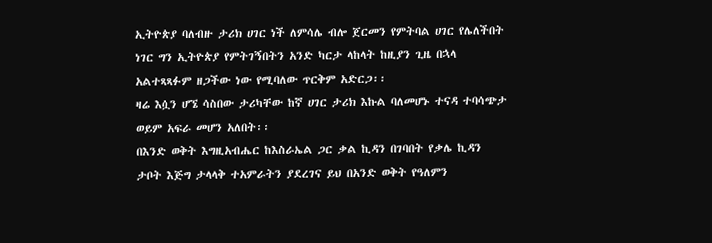ኢትዮጵያ ባለብዙ ታሪክ ሀገር ነች ለምሳሌ ብሎ ጀርመን የምትባል ሀገር የሌለችበት ነገር ግን ኢትዮጵያ የምትገኝበትን አንድ ካርታ ላከላት ከዚያን ጊዜ በኋላ አልተጻጻፉም ዘጋችው ነው የሚባለው ጥርቅም አድርጋ፡፡
ዛሬ እሷን ሆኜ ሳስበው ታሪካቸው ከኛ ሀገር ታሪክ እኩል ባለመሆኑ ተናዳ ተባሳጭታ ወይም አፍራ መሆን አለበት፡፡
በእንድ ወቅት እግዚአብሔር ከእስራኤል ጋር ቃል ኪዳን በገባበት የቃሌ ኪዳን ታቦት እጅግ ታላላቅ ተአምራትን ያደረገና ይህ በአንድ ወቅት የዓለምን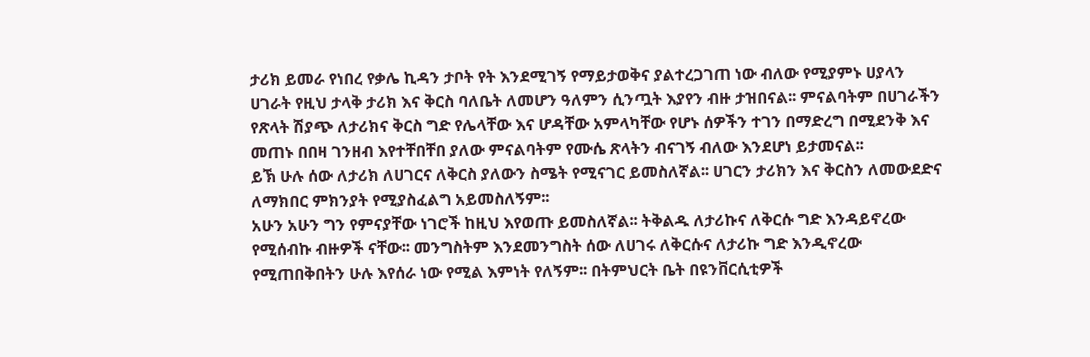ታሪክ ይመራ የነበረ የቃሌ ኪዳን ታቦት የት እንደሚገኝ የማይታወቅና ያልተረጋገጠ ነው ብለው የሚያምኑ ሀያላን ሀገራት የዚህ ታላቅ ታሪክ እና ቅርስ ባለቤት ለመሆን ዓለምን ሲንጧት እያየን ብዙ ታዝበናል፡፡ ምናልባትም በሀገራችን የጽላት ሽያጭ ለታሪክና ቅርስ ግድ የሌላቸው እና ሆዳቸው አምላካቸው የሆኑ ሰዎችን ተገን በማድረግ በሚደንቅ እና መጠኑ በበዛ ገንዘብ እየተቸበቸበ ያለው ምናልባትም የሙሴ ጽላትን ብናገኝ ብለው እንደሆነ ይታመናል፡፡
ይኽ ሁሉ ሰው ለታሪክ ለሀገርና ለቅርስ ያለውን ስሜት የሚናገር ይመስለኛል፡፡ ሀገርን ታሪክን እና ቅርስን ለመውደድና ለማክበር ምክንያት የሚያስፈልግ አይመስለኝም፡፡
አሁን አሁን ግን የምናያቸው ነገሮች ከዚህ እየወጡ ይመስለኛል፡፡ ትቅልዱ ለታሪኩና ለቅርሱ ግድ እንዳይኖረው የሚሰብኩ ብዙዎች ናቸው፡፡ መንግስትም እንደመንግስት ሰው ለሀገሩ ለቅርሱና ለታሪኩ ግድ እንዲኖረው የሚጠበቅበትን ሁሉ እየሰራ ነው የሚል እምነት የለኝም፡፡ በትምህርት ቤት በዩንቨርሲቲዎች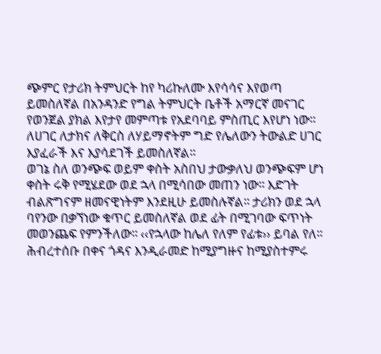ጭምር የታሪክ ትምህርት ከየ ካሪኩለሙ እየሳሳና እየወጣ ይመስለኛል በአንዳንድ የግል ትምህርት ቤቶች አማርኛ መናገር የወንጀል ያክል እየታየ መምጣቱ የአደባባይ ምስጢር እየሆነ ነው፡፡ ለሀገር ለታክና ለቅርስ ለሃይማኖትም ግድ የሌለውን ትውልድ ሀገር እያፈራች እና እያሳደገች ይመስለኛል፡፡
ወገኔ ስለ ወንጭፍ ወይም ቀስት አስበህ ታውቃለህ ወንጭፍም ሆነ ቀስት ሩቅ የሚሄደው ወደ ኋላ በሚሳበው መጠን ነው፡፡ እድገት ብልጽግናም ዘመናዊነትም እንደዚሁ ይመስሉኛል፡፡ ታሪክን ወደ ኋላ ባየንው በቃኘነው ቁጥር ይመስለኛል ወደ ፊት በሚገባው ፍጥነት መወንጨፍ የምንችለው፡፡ ‹‹የኋላው ከሌለ የለም የፊቱ›› ይባል የለ፡፡
ሕብረተሰቡ በቀና ጎዳና እንዲራመድ ከሚያግዙና ከሚያስተምሩ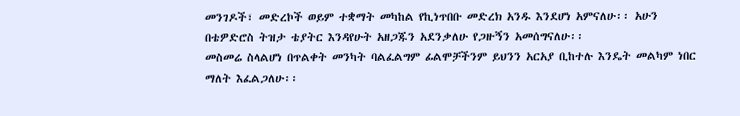መንገዶች፣ መድረኮች ወይም ተቋማት መካከል የኪነጥበቡ መድረክ አንዱ እንደሆነ አምናለሁ፡፡ አሁን በቴዎድሮስ ትዝታ ቴያትር እንዳየሁት አዘጋጁን አደንቃለሁ የጋዙኝን አመሰግናለሁ፡፡
መስመሬ ስላልሆነ በጥልቀት መንካት ባልፈልግም ፊልሞቻችንም ይህንን አርአያ ቢከተሉ እንዴት መልካም ነበር ማለት እፈልጋለሁ፡፡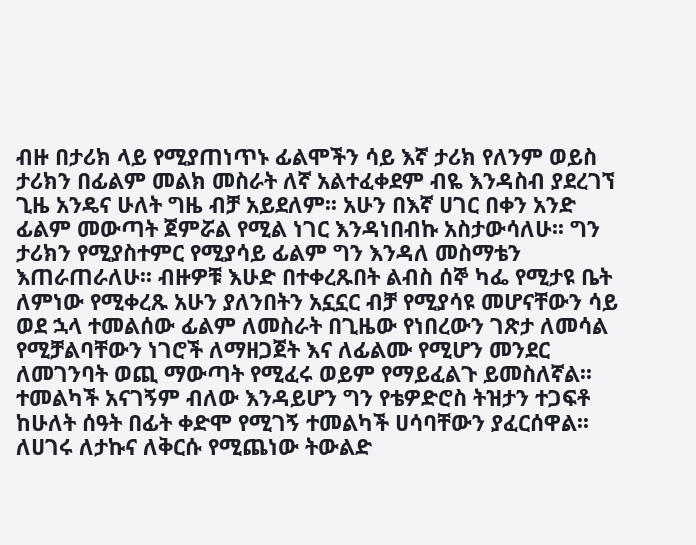ብዙ በታሪክ ላይ የሚያጠነጥኑ ፊልሞችን ሳይ እኛ ታሪክ የለንም ወይስ ታሪክን በፊልም መልክ መስራት ለኛ አልተፈቀደም ብዬ እንዳስብ ያደረገኘ ጊዜ አንዴና ሁለት ግዜ ብቻ አይደለም፡፡ አሁን በእኛ ሀገር በቀን አንድ ፊልም መውጣት ጀምሯል የሚል ነገር እንዳነበብኩ አስታውሳለሁ፡፡ ግን ታሪክን የሚያስተምር የሚያሳይ ፊልም ግን እንዳለ መስማቴን እጠራጠራለሁ፡፡ ብዙዎቹ እሁድ በተቀረጹበት ልብስ ሰኞ ካፌ የሚታዩ ቤት ለምነው የሚቀረጹ አሁን ያለንበትን አኗኗር ብቻ የሚያሳዩ መሆናቸውን ሳይ ወደ ኋላ ተመልሰው ፊልም ለመስራት በጊዜው የነበረውን ገጽታ ለመሳል የሚቻልባቸውን ነገሮች ለማዘጋጀት እና ለፊልሙ የሚሆን መንደር ለመገንባት ወጪ ማውጣት የሚፈሩ ወይም የማይፈልጉ ይመስለኛል፡፡
ተመልካች አናገኝም ብለው እንዳይሆን ግን የቴዎድሮስ ትዝታን ተጋፍቶ ከሁለት ሰዓት በፊት ቀድሞ የሚገኝ ተመልካች ሀሳባቸውን ያፈርሰዋል፡፡
ለሀገሩ ለታኩና ለቅርሱ የሚጨነው ትውልድ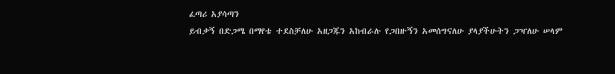ፈጣሪ አያሳጣን
ይብቃኝ በድጋሜ በማየቴ ተደስቻለሁ አዘጋጁን አከብራሉ የጋበዙኝን አመሰግናለሁ ያላያችሁትን ጋዣለሁ ሠላም